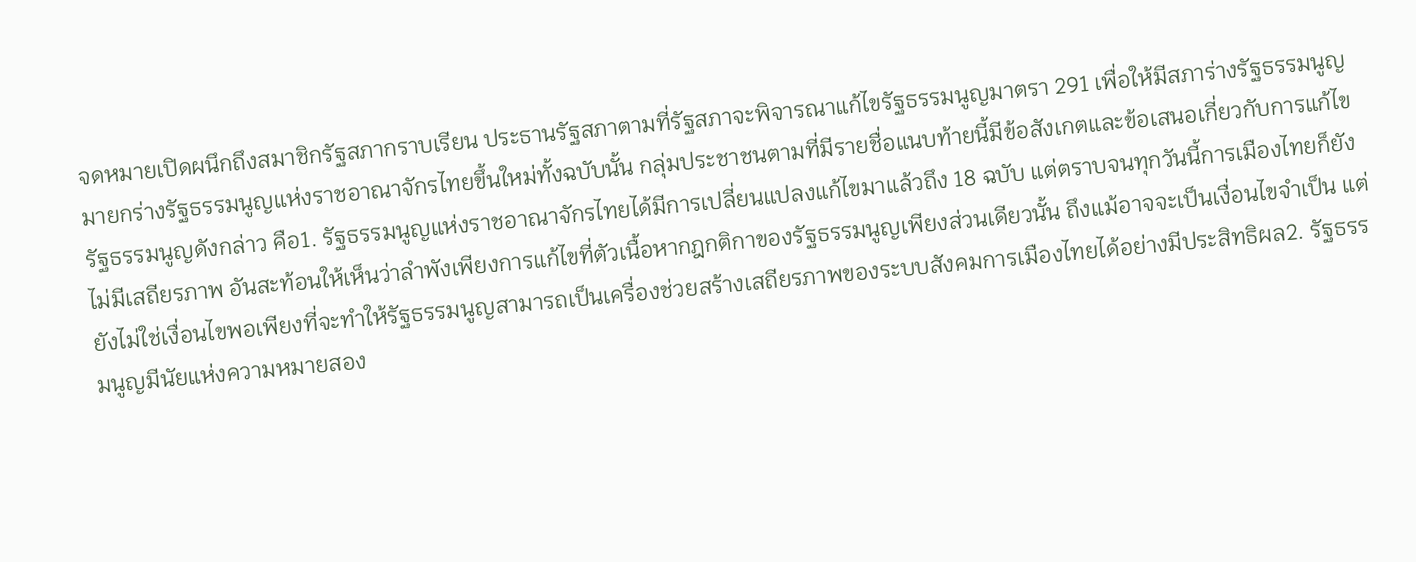จดหมายเปิดผนึกถึงสมาชิกรัฐสภากราบเรียน ประธานรัฐสภาตามที่รัฐสภาจะพิจารณาแก้ไขรัฐธรรมนูญมาตรา 291 เพื่อให้มีสภาร่างรัฐธรรมนูญมายกร่างรัฐธรรมนูญแห่งราชอาณาจักรไทยขึ้นใหม่ทั้งฉบับนั้น กลุ่มประชาชนตามที่มีรายชื่อแนบท้ายนี้มีข้อสังเกตและข้อเสนอเกี่ยวกับการแก้ไขรัฐธรรมนูญดังกล่าว คือ1. รัฐธรรมนูญแห่งราชอาณาจักรไทยได้มีการเปลี่ยนแปลงแก้ไขมาแล้วถึง 18 ฉบับ แต่ตราบจนทุกวันนี้การเมืองไทยก็ยังไม่มีเสถียรภาพ อันสะท้อนให้เห็นว่าลำพังเพียงการแก้ไขที่ตัวเนื้อหากฎกติกาของรัฐธรรมนูญเพียงส่วนเดียวนั้น ถึงแม้อาจจะเป็นเงื่อนไขจำเป็น แต่ยังไม่ใช่เงื่อนไขพอเพียงที่จะทำให้รัฐธรรมนูญสามารถเป็นเครื่องช่วยสร้างเสถียรภาพของระบบสังคมการเมืองไทยได้อย่างมีประสิทธิผล2. รัฐธรรมนูญมีนัยแห่งความหมายสอง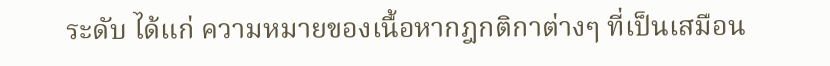ระดับ ได้แก่ ความหมายของเนื้อหากฎกติกาต่างๆ ที่เป็นเสมือน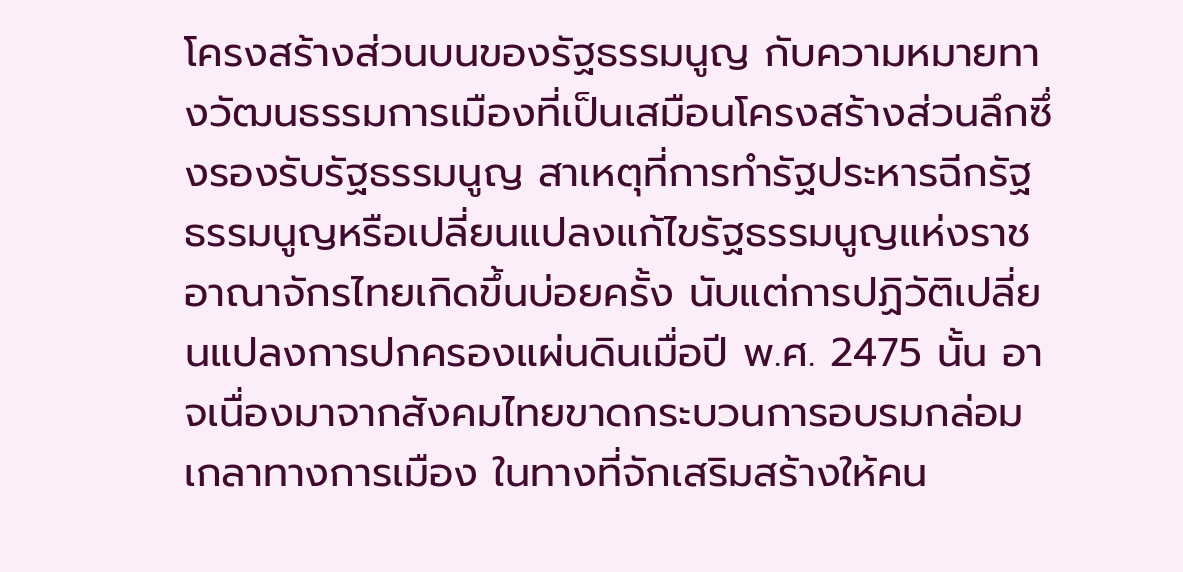โครงสร้างส่วนบนของรัฐธรรมนูญ กับความหมายทางวัฒนธรรมการเมืองที่เป็นเสมือนโครงสร้างส่วนลึกซึ่งรองรับรัฐธรรมนูญ สาเหตุที่การทำรัฐประหารฉีกรัฐธรรมนูญหรือเปลี่ยนแปลงแก้ไขรัฐธรรมนูญแห่งราชอาณาจักรไทยเกิดขึ้นบ่อยครั้ง นับแต่การปฏิวัติเปลี่ยนแปลงการปกครองแผ่นดินเมื่อปี พ.ศ. 2475 นั้น อาจเนื่องมาจากสังคมไทยขาดกระบวนการอบรมกล่อมเกลาทางการเมือง ในทางที่จักเสริมสร้างให้คน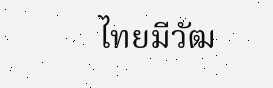ไทยมีวัฒ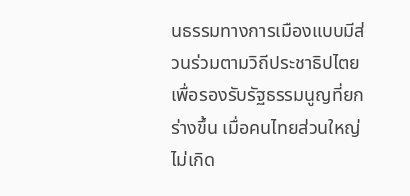นธรรมทางการเมืองแบบมีส่วนร่วมตามวิถีประชาธิปไตยเพื่อรองรับรัฐธรรมนูญที่ยกร่างขึ้น เมื่อคนไทยส่วนใหญ่ไม่เกิด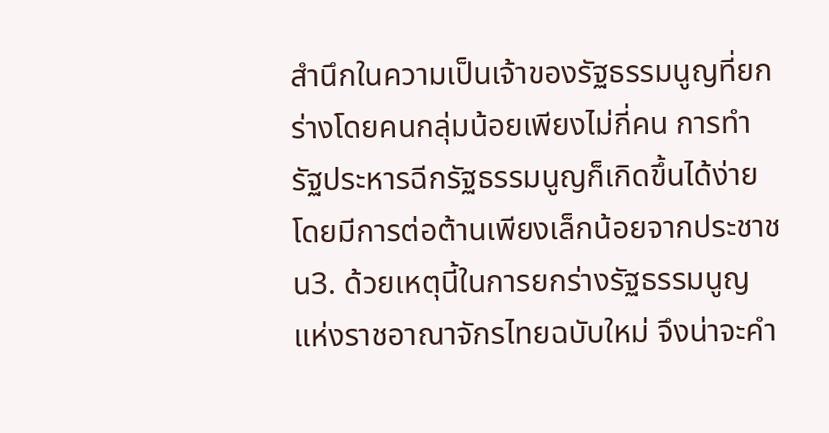สำนึกในความเป็นเจ้าของรัฐธรรมนูญที่ยกร่างโดยคนกลุ่มน้อยเพียงไม่กี่คน การทำรัฐประหารฉีกรัฐธรรมนูญก็เกิดขึ้นได้ง่ายโดยมีการต่อต้านเพียงเล็กน้อยจากประชาชน3. ด้วยเหตุนี้ในการยกร่างรัฐธรรมนูญแห่งราชอาณาจักรไทยฉบับใหม่ จึงน่าจะคำ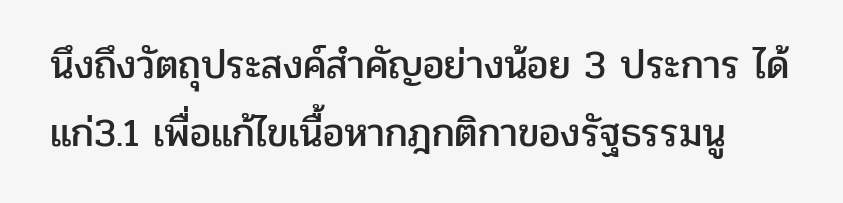นึงถึงวัตถุประสงค์สำคัญอย่างน้อย 3 ประการ ได้แก่3.1 เพื่อแก้ไขเนื้อหากฎกติกาของรัฐธรรมนู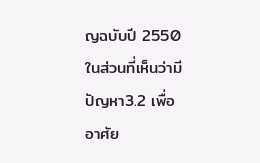ญฉบับปี 2550 ในส่วนที่เห็นว่ามีปัญหา3.2 เพื่ออาศัย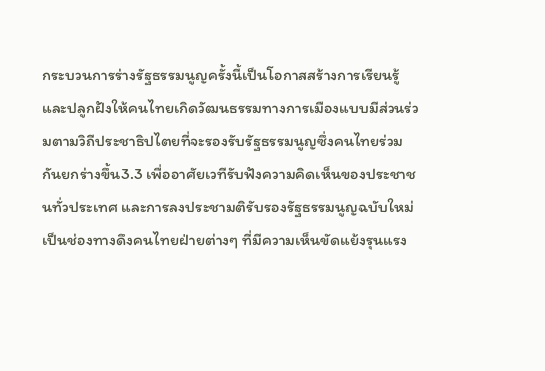กระบวนการร่างรัฐธรรมนูญครั้งนี้เป็นโอกาสสร้างการเรียนรู้ และปลูกฝังให้คนไทยเกิดวัฒนธรรมทางการเมืองแบบมีส่วนร่วมตามวิถีประชาธิปไตยที่จะรองรับรัฐธรรมนูญซึ่งคนไทยร่วมกันยกร่างขึ้น3.3 เพื่ออาศัยเวทีรับฟังความคิดเห็นของประชาชนทั่วประเทศ และการลงประชามติรับรองรัฐธรรมนูญฉบับใหม่ เป็นช่องทางดึงคนไทยฝ่ายต่างๆ ที่มีความเห็นขัดแย้งรุนแรง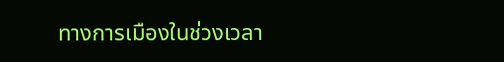ทางการเมืองในช่วงเวลา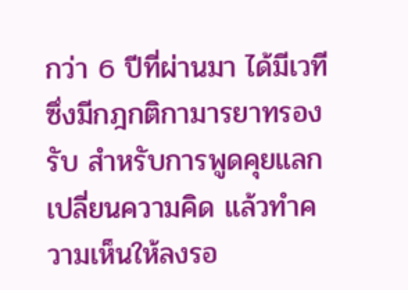กว่า 6 ปีที่ผ่านมา ได้มีเวทีซึ่งมีกฎกติกามารยาทรองรับ สำหรับการพูดคุยแลกเปลี่ยนความคิด แล้วทำความเห็นให้ลงรอ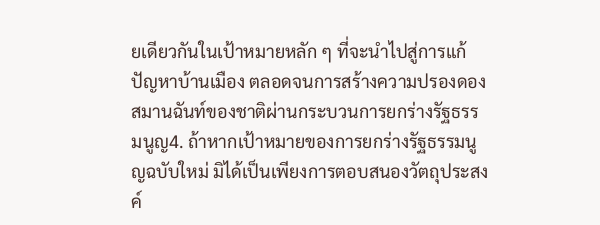ยเดียวกันในเป้าหมายหลัก ๆ ที่จะนำไปสู่การแก้ปัญหาบ้านเมือง ตลอดจนการสร้างความปรองดองสมานฉันท์ของชาติผ่านกระบวนการยกร่างรัฐธรรมนูญ4. ถ้าหากเป้าหมายของการยกร่างรัฐธรรมนูญฉบับใหม่ มิได้เป็นเพียงการตอบสนองวัตถุประสงค์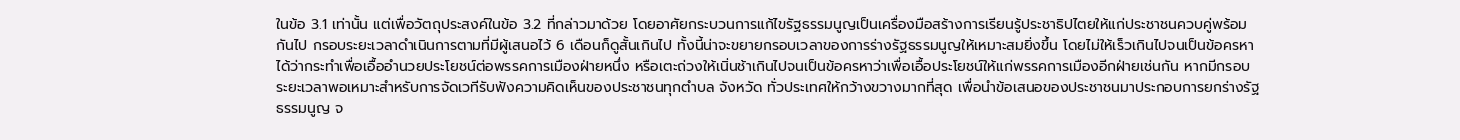ในข้อ 3.1 เท่านั้น แต่เพื่อวัตถุประสงค์ในข้อ 3.2 ที่กล่าวมาด้วย โดยอาศัยกระบวนการแก้ไขรัฐธรรมนูญเป็นเครื่องมือสร้างการเรียนรู้ประชาธิปไตยให้แก่ประชาชนควบคู่พร้อมกันไป กรอบระยะเวลาดำเนินการตามที่มีผู้เสนอไว้ 6 เดือนก็ดูสั้นเกินไป ทั้งนี้น่าจะขยายกรอบเวลาของการร่างรัฐธรรมนูญให้เหมาะสมยิ่งขึ้น โดยไม่ให้เร็วเกินไปจนเป็นข้อครหาได้ว่ากระทำเพื่อเอื้ออำนวยประโยชน์ต่อพรรคการเมืองฝ่ายหนึ่ง หรือเตะถ่วงให้เนิ่นช้าเกินไปจนเป็นข้อครหาว่าเพื่อเอื้อประโยชน์ให้แก่พรรคการเมืองอีกฝ่ายเช่นกัน หากมีกรอบระยะเวลาพอเหมาะสำหรับการจัดเวทีรับฟังความคิดเห็นของประชาชนทุกตำบล จังหวัด ทั่วประเทศให้กว้างขวางมากที่สุด เพื่อนำข้อเสนอของประชาชนมาประกอบการยกร่างรัฐธรรมนูญ จ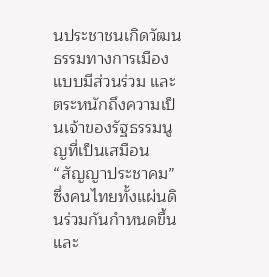นประชาชนเกิดวัฒนธรรมทางการเมืองแบบมีส่วนร่วม และตระหนักถึงความเป็นเจ้าของรัฐธรรมนูญที่เป็นเสมือน “สัญญาประชาคม” ซึ่งคนไทยทั้งแผ่นดินร่วมกันกำหนดขึ้นและ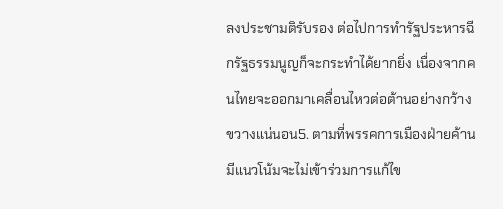ลงประชามติรับรอง ต่อไปการทำรัฐประหารฉีกรัฐธรรมนูญก็จะกระทำได้ยากยิ่ง เนื่องจากคนไทยจะออกมาเคลื่อนไหวต่อต้านอย่างกว้างขวางแน่นอน5. ตามที่พรรคการเมืองฝ่ายค้านมีแนวโน้มจะไม่เข้าร่วมการแก้ไข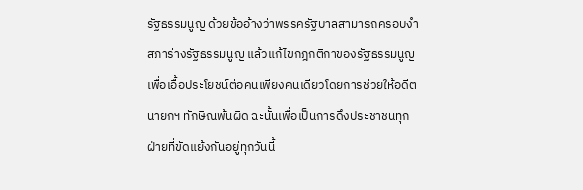รัฐธรรมนูญ ด้วยข้ออ้างว่าพรรครัฐบาลสามารถครอบงำสภาร่างรัฐธรรมนูญ แล้วแก้ไขกฎกติกาของรัฐธรรมนูญเพื่อเอื้อประโยชน์ต่อคนเพียงคนเดียวโดยการช่วยให้อดีตนายกฯ ทักษิณพ้นผิด ฉะนั้นเพื่อเป็นการดึงประชาชนทุกฝ่ายที่ขัดแย้งกันอยู่ทุกวันนี้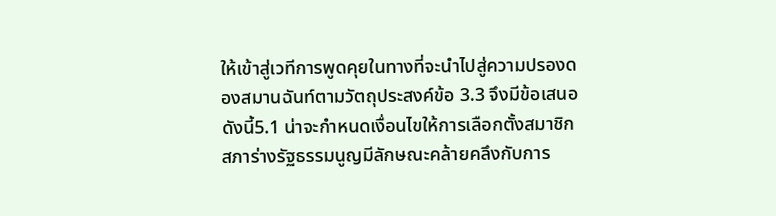ให้เข้าสู่เวทีการพูดคุยในทางที่จะนำไปสู่ความปรองดองสมานฉันท์ตามวัตถุประสงค์ข้อ 3.3 จึงมีข้อเสนอดังนี้5.1 น่าจะกำหนดเงื่อนไขให้การเลือกตั้งสมาชิกสภาร่างรัฐธรรมนูญมีลักษณะคล้ายคลึงกับการ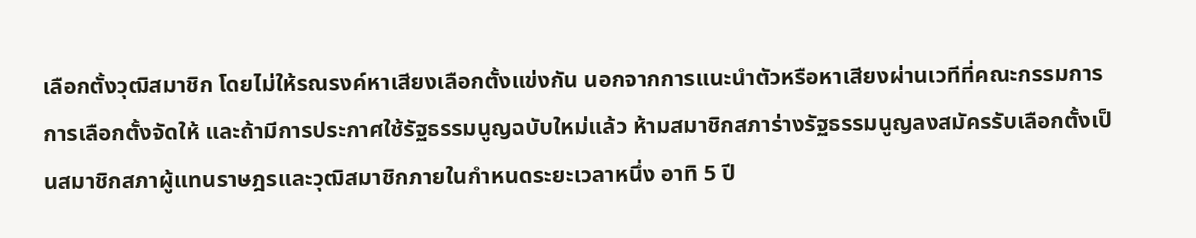เลือกตั้งวุฒิสมาชิก โดยไม่ให้รณรงค์หาเสียงเลือกตั้งแข่งกัน นอกจากการแนะนำตัวหรือหาเสียงผ่านเวทีที่คณะกรรมการการเลือกตั้งจัดให้ และถ้ามีการประกาศใช้รัฐธรรมนูญฉบับใหม่แล้ว ห้ามสมาชิกสภาร่างรัฐธรรมนูญลงสมัครรับเลือกตั้งเป็นสมาชิกสภาผู้แทนราษฎรและวุฒิสมาชิกภายในกำหนดระยะเวลาหนึ่ง อาทิ 5 ปี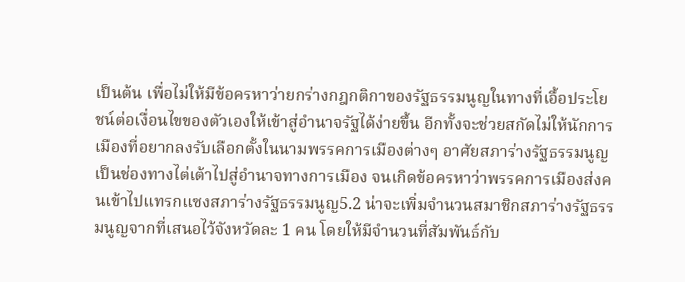เป็นต้น เพื่อไม่ให้มีข้อครหาว่ายกร่างกฎกติกาของรัฐธรรมนูญในทางที่เอื้อประโยชน์ต่อเงื่อนไขของตัวเองให้เข้าสู่อำนาจรัฐได้ง่ายขึ้น อีกทั้งจะช่วยสกัดไม่ให้นักการเมืองที่อยากลงรับเลือกตั้งในนามพรรคการเมืองต่างๆ อาศัยสภาร่างรัฐธรรมนูญเป็นช่องทางไต่เต้าไปสู่อำนาจทางการเมือง จนเกิดข้อครหาว่าพรรคการเมืองส่งคนเข้าไปแทรกแซงสภาร่างรัฐธรรมนูญ5.2 น่าจะเพิ่มจำนวนสมาชิกสภาร่างรัฐธรรมนูญจากที่เสนอไว้จังหวัดละ 1 คน โดยให้มีจำนวนที่สัมพันธ์กับ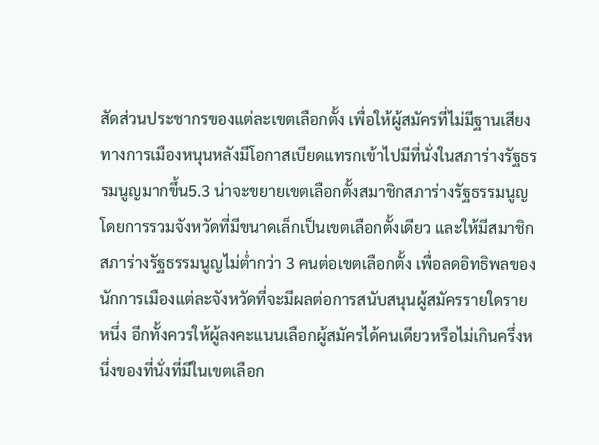สัดส่วนประชากรของแต่ละเขตเลือกตั้ง เพื่อให้ผู้สมัครที่ไม่มีฐานเสียงทางการเมืองหนุนหลังมีโอกาสเบียดแทรกเข้าไปมีที่นั่งในสภาร่างรัฐธรรมนูญมากขึ้น5.3 น่าจะขยายเขตเลือกตั้งสมาชิกสภาร่างรัฐธรรมนูญโดยการรวมจังหวัดที่มีขนาดเล็กเป็นเขตเลือกตั้งเดียว และให้มีสมาชิกสภาร่างรัฐธรรมนูญไม่ต่ำกว่า 3 คนต่อเขตเลือกตั้ง เพื่อลดอิทธิพลของนักการเมืองแต่ละจังหวัดที่จะมีผลต่อการสนับสนุนผู้สมัครรายใดรายหนึ่ง อีกทั้งควรให้ผู้ลงคะแนนเลือกผู้สมัครได้คนเดียวหรือไม่เกินครึ่งหนึ่งของที่นั่งที่มีในเขตเลือก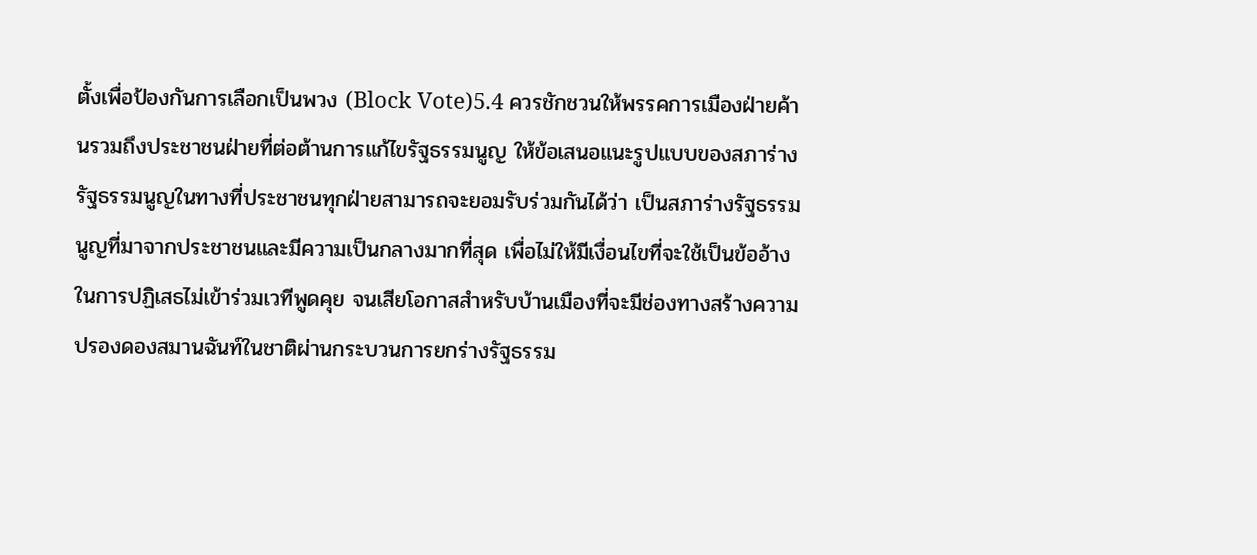ตั้งเพื่อป้องกันการเลือกเป็นพวง (Block Vote)5.4 ควรชักชวนให้พรรคการเมืองฝ่ายค้านรวมถึงประชาชนฝ่ายที่ต่อต้านการแก้ไขรัฐธรรมนูญ ให้ข้อเสนอแนะรูปแบบของสภาร่างรัฐธรรมนูญในทางที่ประชาชนทุกฝ่ายสามารถจะยอมรับร่วมกันได้ว่า เป็นสภาร่างรัฐธรรมนูญที่มาจากประชาชนและมีความเป็นกลางมากที่สุด เพื่อไม่ให้มีเงื่อนไขที่จะใช้เป็นข้ออ้างในการปฏิเสธไม่เข้าร่วมเวทีพูดคุย จนเสียโอกาสสำหรับบ้านเมืองที่จะมีช่องทางสร้างความปรองดองสมานฉันท์ในชาติผ่านกระบวนการยกร่างรัฐธรรม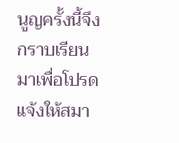นูญครั้งนี้จึงกราบเรียนมาเพื่อโปรดแจ้งให้สมา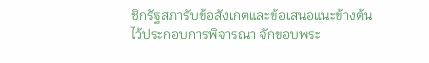ชิกรัฐสภารับข้อสังเกตและข้อเสนอแนะข้างต้นไว้ประกอบการพิจารณา จักขอบพระ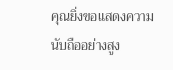คุณยิ่งขอแสดงความนับถืออย่างสูง